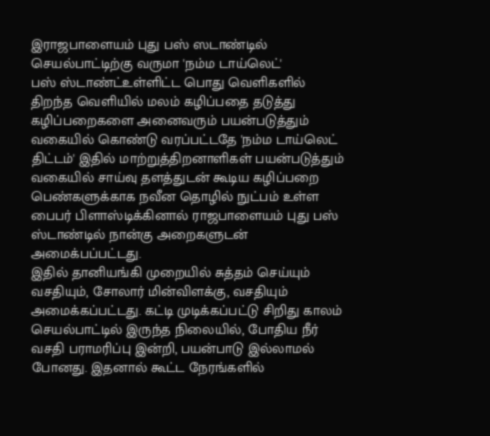இராஜபாளையம் புது பஸ் ஸடாண்டில் செயல்பாட்டிற்கு வருமா 'நம்ம டாய்லெட்'
பஸ் ஸ்டாண்ட்உள்ளிட்ட பொது வெளிகளில் திறந்த வெளியில் மலம் கழிப்பதை தடுத்து கழிப்பறைகளை அனைவரும் பயன்படுத்தும் வகையில் கொண்டு வரப்பட்டதே 'நம்ம டாய்லெட் திட்டம்' இதில் மாற்றுத்திறனாளிகள் பயன்படுத்தும் வகையில் சாய்வு தளத்துடன் கூடிய கழிப்பறை பெண்களுக்காக நவீன தொழில் நுட்பம் உள்ள பைபர் பிளாஸ்டிக்கினால் ராஜபாளையம் புது பஸ் ஸ்டாண்டில் நான்கு அறைகளுடன் அமைக்பப்பட்டது.
இதில் தானியங்கி முறையில் சுத்தம் செய்யும் வசதியும், சோலார் மின்விளக்கு, வசதியும் அமைக்கப்பட்டது. கட்டி முடிக்கப்பட்டு சிறிது காலம் செயல்பாட்டில் இருந்த நிலையில், போதிய நீர் வசதி பராமரிப்பு இன்றி, பயன்பாடு இல்லாமல் போனது. இதனால் கூட்ட நேரங்களில்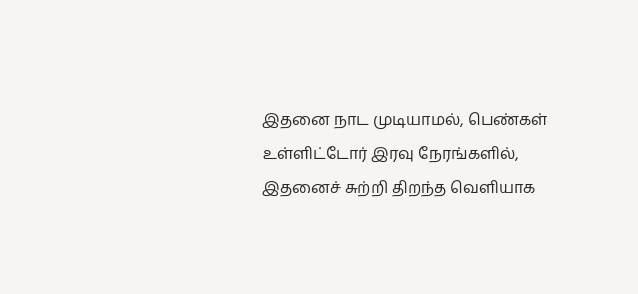இதனை நாட முடியாமல், பெண்கள் உள்ளிட்டோர் இரவு நேரங்களில், இதனைச் சுற்றி திறந்த வெளியாக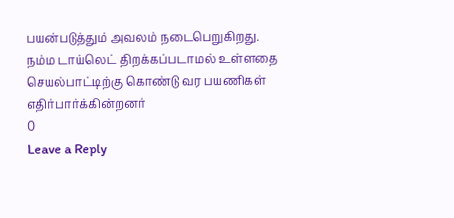பயன்படுத்தும் அவலம் நடைபெறுகிறது. நம்ம டாய்லெட் திறக்கப்படாமல் உள்ளதை செயல்பாட்டிற்கு கொண்டு வர பயணிகள் எதிர்பார்க்கின்றனர்
0
Leave a Reply